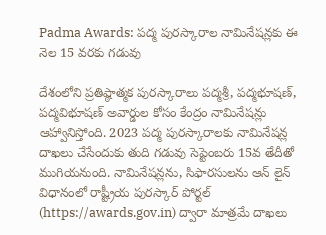Padma Awards: పద్మ పురస్కారాల నామినేషన్లకు ఈ నెల 15 వరకు గడువు

దేశంలోని ప్రతిష్ఠాత్మక పురస్కారాలు పద్మశ్రీ, పద్మభూషణ్, పద్మవిభూషణ్ అవార్డుల కోసం కేంద్రం నామినేషన్లు ఆహ్వానిస్తోంది. 2023 పద్మ పురస్కారాలకు నామినేషన్ల దాఖలు చేసేందుకు తుది గడువు సెప్టెంబరు 15వ తేదీతో ముగియనుంది. నామినేషన్లను, సిఫారసులను ఆన్ లైన్ విధానంలో రాష్ట్రీయ పురస్కార్ పోర్టల్ (https://awards.gov.in) ద్వారా మాత్రమే దాఖలు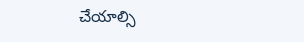చేయాల్సి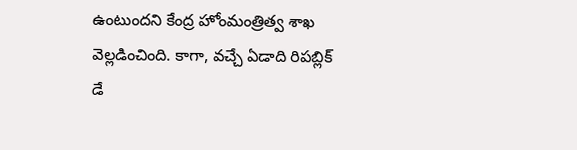ఉంటుందని కేంద్ర హోంమంత్రిత్వ శాఖ వెల్లడించింది. కాగా, వచ్చే ఏడాది రిపబ్లిక్ డే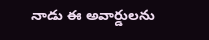నాడు ఈ అవార్డులను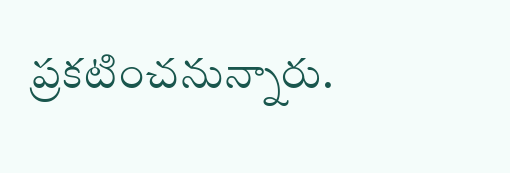ప్రకటించనున్నారు.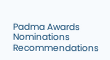Padma Awards
Nominations
Recommendations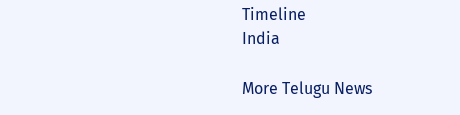Timeline
India

More Telugu News